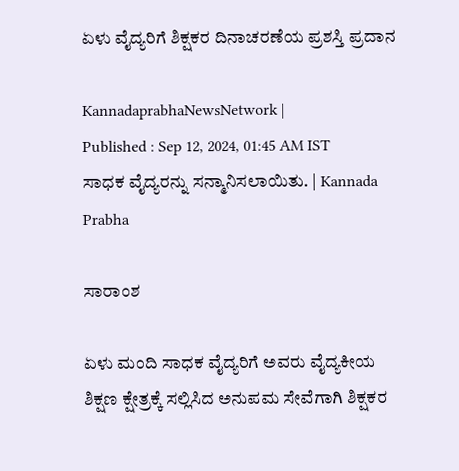ಏಳು ವೈದ್ಯರಿಗೆ ಶಿಕ್ಷಕರ ದಿನಾಚರಣೆಯ ಪ್ರಶಸ್ತಿ ಪ್ರದಾನ

KannadaprabhaNewsNetwork |
Published : Sep 12, 2024, 01:45 AM IST
ಸಾಧಕ ವೈದ್ಯರನ್ನು ಸನ್ಮಾನಿಸಲಾಯಿತು. | Kannada Prabha

ಸಾರಾಂಶ

ಏಳು ಮಂದಿ ಸಾಧಕ ವೈದ್ಯರಿಗೆ ಅವರು ವೈದ್ಯಕೀಯ ಶಿಕ್ಷಣ ಕ್ಷೇತ್ರಕ್ಕೆ ಸಲ್ಲಿಸಿದ ಅನುಪಮ ಸೇವೆಗಾಗಿ ಶಿಕ್ಷಕರ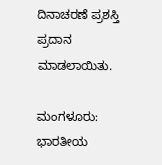ದಿನಾಚರಣೆ ಪ್ರಶಸ್ತಿ ಪ್ರದಾನ ಮಾಡಲಾಯಿತು.

ಮಂಗಳೂರು: ಭಾರತೀಯ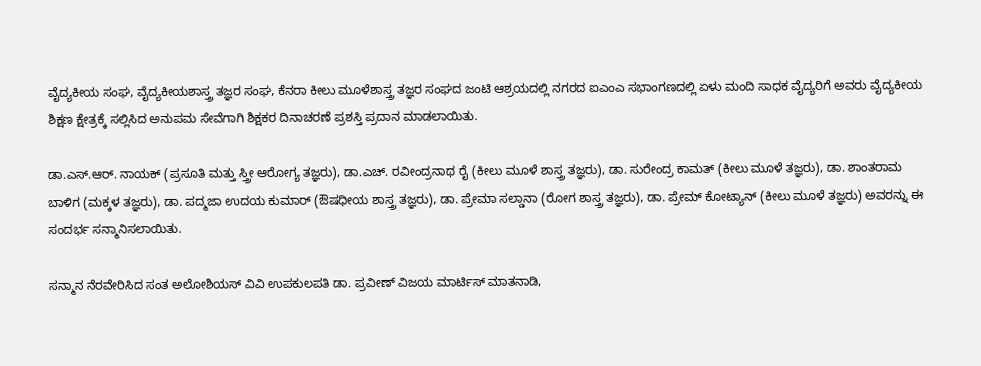ವೈದ್ಯಕೀಯ ಸಂಘ, ವೈದ್ಯಕೀಯಶಾಸ್ತ್ರ ತಜ್ಞರ ಸಂಘ, ಕೆನರಾ ಕೀಲು ಮೂಳೆಶಾಸ್ತ್ರ ತಜ್ಞರ ಸಂಘದ ಜಂಟಿ ಆಶ್ರಯದಲ್ಲಿ ನಗರದ ಐಎಂಎ ಸಭಾಂಗಣದಲ್ಲಿ ಏಳು ಮಂದಿ ಸಾಧಕ ವೈದ್ಯರಿಗೆ ಅವರು ವೈದ್ಯಕೀಯ ಶಿಕ್ಷಣ ಕ್ಷೇತ್ರಕ್ಕೆ ಸಲ್ಲಿಸಿದ ಅನುಪಮ ಸೇವೆಗಾಗಿ ಶಿಕ್ಷಕರ ದಿನಾಚರಣೆ ಪ್ರಶಸ್ತಿ ಪ್ರದಾನ ಮಾಡಲಾಯಿತು.

ಡಾ.ಎಸ್.ಆರ್. ನಾಯಕ್ (ಪ್ರಸೂತಿ ಮತ್ತು ಸ್ತ್ರೀ ಆರೋಗ್ಯ ತಜ್ಞರು), ಡಾ.ಎಚ್. ರವೀಂದ್ರನಾಥ ರೈ (ಕೀಲು ಮೂಳೆ ಶಾಸ್ತ್ರ ತಜ್ಞರು), ಡಾ. ಸುರೇಂದ್ರ ಕಾಮತ್ (ಕೀಲು ಮೂಳೆ ತಜ್ಞರು), ಡಾ. ಶಾಂತರಾಮ ಬಾಳಿಗ (ಮಕ್ಕಳ ತಜ್ಞರು), ಡಾ. ಪದ್ಮಜಾ ಉದಯ ಕುಮಾರ್ (ಔಷಧೀಯ ಶಾಸ್ತ್ರ ತಜ್ಞರು), ಡಾ. ಪ್ರೇಮಾ ಸಲ್ಡಾನಾ (ರೋಗ ಶಾಸ್ತ್ರ ತಜ್ಞರು), ಡಾ. ಪ್ರೇಮ್ ಕೋಟ್ಯಾನ್ (ಕೀಲು ಮೂಳೆ ತಜ್ಞರು) ಅವರನ್ನು ಈ ಸಂದರ್ಭ ಸನ್ಮಾನಿಸಲಾಯಿತು.

ಸನ್ಮಾನ ನೆರವೇರಿಸಿದ ಸಂತ ಅಲೋಶಿಯಸ್ ವಿವಿ ಉಪಕುಲಪತಿ ಡಾ. ಪ್ರವೀಣ್ ವಿಜಯ ಮಾರ್ಟಿಸ್ ಮಾತನಾಡಿ,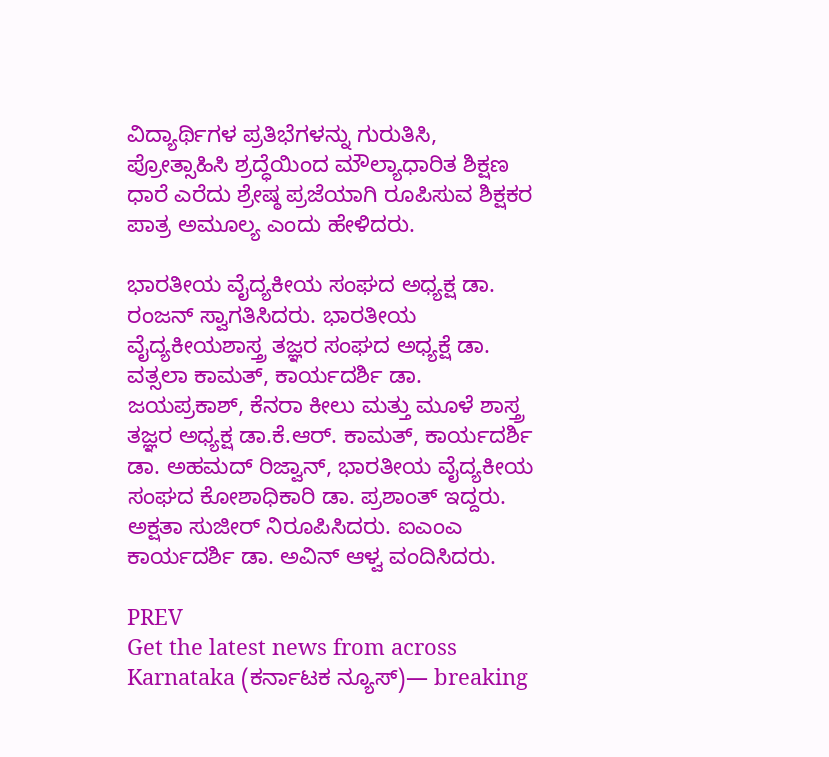ವಿದ್ಯಾರ್ಥಿಗಳ ಪ್ರತಿಭೆಗಳನ್ನು ಗುರುತಿಸಿ, ಪ್ರೋತ್ಸಾಹಿಸಿ ಶ್ರದ್ಧೆಯಿಂದ ಮೌಲ್ಯಾಧಾರಿತ ಶಿಕ್ಷಣ ಧಾರೆ ಎರೆದು ಶ್ರೇಷ್ಠ ಪ್ರಜೆಯಾಗಿ ರೂಪಿಸುವ ಶಿಕ್ಷಕರ ಪಾತ್ರ ಅಮೂಲ್ಯ ಎಂದು ಹೇಳಿದರು.

ಭಾರತೀಯ ವೈದ್ಯಕೀಯ ಸಂಘದ ಅಧ್ಯಕ್ಷ ಡಾ. ರಂಜನ್ ಸ್ವಾಗತಿಸಿದರು. ಭಾರತೀಯ ವೈದ್ಯಕೀಯಶಾಸ್ತ್ರ ತಜ್ಞರ ಸಂಘದ ಅಧ್ಯಕ್ಷೆ ಡಾ. ವತ್ಸಲಾ ಕಾಮತ್, ಕಾರ್ಯದರ್ಶಿ ಡಾ. ಜಯಪ್ರಕಾಶ್, ಕೆನರಾ ಕೀಲು ಮತ್ತು ಮೂಳೆ ಶಾಸ್ತ್ರ ತಜ್ಞರ ಅಧ್ಯಕ್ಷ ಡಾ.ಕೆ.ಆರ್. ಕಾಮತ್, ಕಾರ್ಯದರ್ಶಿ ಡಾ. ಅಹಮದ್ ರಿಜ್ವಾನ್, ಭಾರತೀಯ ವೈದ್ಯಕೀಯ ಸಂಘದ ಕೋಶಾಧಿಕಾರಿ ಡಾ. ಪ್ರಶಾಂತ್ ಇದ್ದರು. ಅಕ್ಷತಾ ಸುಜೀರ್ ನಿರೂಪಿಸಿದರು. ಐಎಂಎ ಕಾರ್ಯದರ್ಶಿ ಡಾ. ಅವಿನ್ ಆಳ್ವ ವಂದಿಸಿದರು.

PREV
Get the latest news from across Karnataka (ಕರ್ನಾಟಕ ನ್ಯೂಸ್)— breaking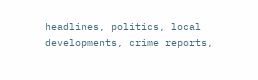headlines, politics, local developments, crime reports,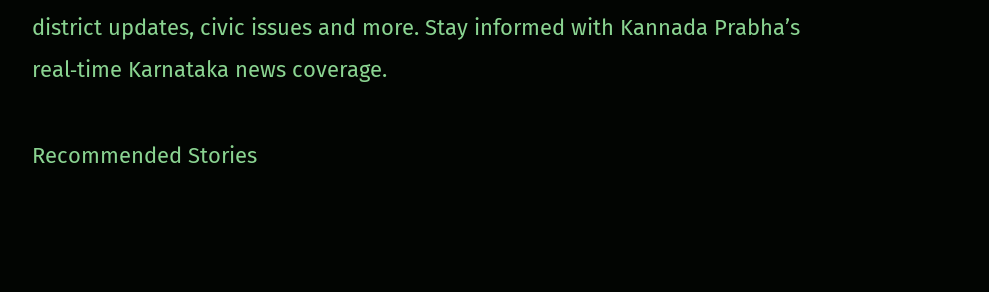district updates, civic issues and more. Stay informed with Kannada Prabha’s real‑time Karnataka news coverage.

Recommended Stories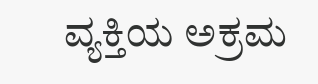ವ್ಯಕ್ತಿಯ ಅಕ್ರಮ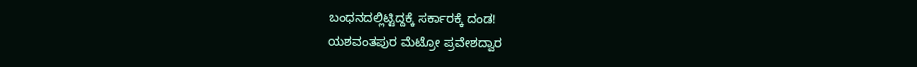ಬಂಧನದಲ್ಲಿಟ್ಟಿದ್ದಕ್ಕೆ ಸರ್ಕಾರಕ್ಕೆ ದಂಡ!
ಯಶವಂತಪುರ ಮೆಟ್ರೋ ಪ್ರವೇಶದ್ವಾರ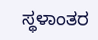ಸ್ಥಳಾಂತರ